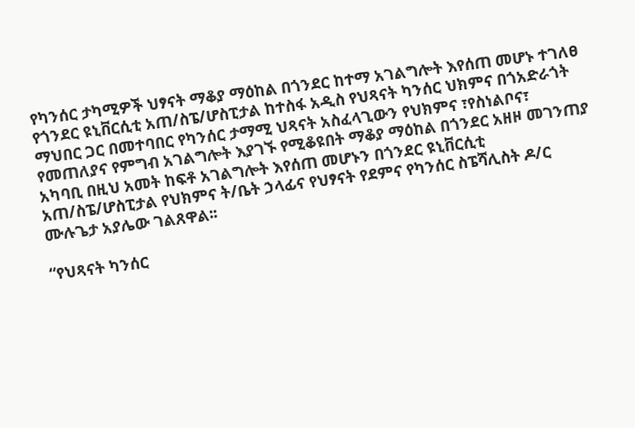የካንሰር ታካሚዎች ህፃናት ማቆያ ማዕከል በጎንደር ከተማ አገልግሎት እየሰጠ መሆኑ ተገለፀ
የጎንደር ዩኒቨርሲቲ አጠ/ስፔ/ሆስፒታል ከተስፋ አዲስ የህጻናት ካንሰር ህክምና በጎአድራጎት ማህበር ጋር በመተባበር የካንሰር ታማሚ ህጻናት አስፈላጊውን የህክምና ፣የስነልቦና፣ የመጠለያና የምግብ አገልግሎት እያገኙ የሚቆዩበት ማቆያ ማዕከል በጎንደር አዘዞ መገንጠያ አካባቢ በዚህ አመት ከፍቶ አገልግሎት እየሰጠ መሆኑን በጎንደር ዩኒቨርሲቲ አጠ/ስፔ/ሆስፒታል የህክምና ት/ቤት ኃላፊና የህፃናት የደምና የካንሰር ስፔሻሊስት ዶ/ር ሙሉጌታ አያሌው ገልጸዋል፡፡

“የህጻናት ካንሰር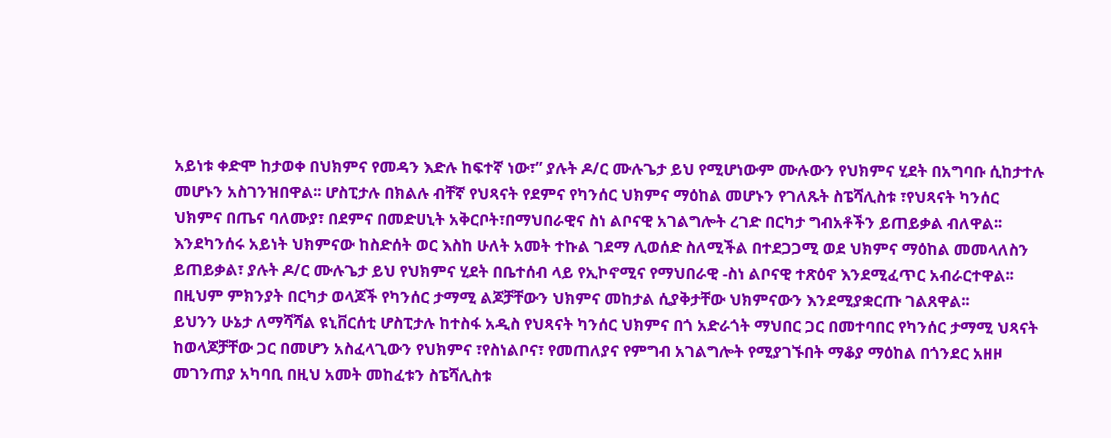አይነቱ ቀድሞ ከታወቀ በህክምና የመዳን እድሉ ከፍተኛ ነው፣” ያሉት ዶ/ር ሙሉጌታ ይህ የሚሆነውም ሙሉውን የህክምና ሂደት በአግባቡ ሲከታተሉ መሆኑን አስገንዝበዋል፡፡ ሆስፒታሉ በክልሉ ብቸኛ የህጻናት የደምና የካንሰር ህክምና ማዕከል መሆኑን የገለጹት ስፔሻሊስቱ ፣የህጻናት ካንሰር ህክምና በጤና ባለሙያ፣ በደምና በመድሀኒት አቅርቦት፣በማህበራዊና ስነ ልቦናዊ አገልግሎት ረገድ በርካታ ግብአቶችን ይጠይቃል ብለዋል፡፡ እንደካንሰሩ አይነት ህክምናው ከስድሰት ወር እስከ ሁለት አመት ተኩል ገደማ ሊወሰድ ስለሚችል በተደጋጋሚ ወደ ህክምና ማዕከል መመላለስን ይጠይቃል፣ ያሉት ዶ/ር ሙሉጌታ ይህ የህክምና ሂደት በቤተሰብ ላይ የኢኮኖሚና የማህበራዊ -ስነ ልቦናዊ ተጽዕኖ እንደሚፈጥር አብራርተዋል፡፡ በዚህም ምክንያት በርካታ ወላጆች የካንሰር ታማሚ ልጆቻቸውን ህክምና መከታል ሲያቅታቸው ህክምናውን እንደሚያቋርጡ ገልጸዋል፡፡
ይህንን ሁኔታ ለማሻሻል ዩኒቨርሰቲ ሆስፒታሉ ከተስፋ አዲስ የህጻናት ካንሰር ህክምና በጎ አድራጎት ማህበር ጋር በመተባበር የካንሰር ታማሚ ህጻናት ከወላጆቻቸው ጋር በመሆን አስፈላጊውን የህክምና ፣የስነልቦና፣ የመጠለያና የምግብ አገልግሎት የሚያገኙበት ማቆያ ማዕከል በጎንደር አዘዞ መገንጠያ አካባቢ በዚህ አመት መከፈቱን ስፔሻሊስቱ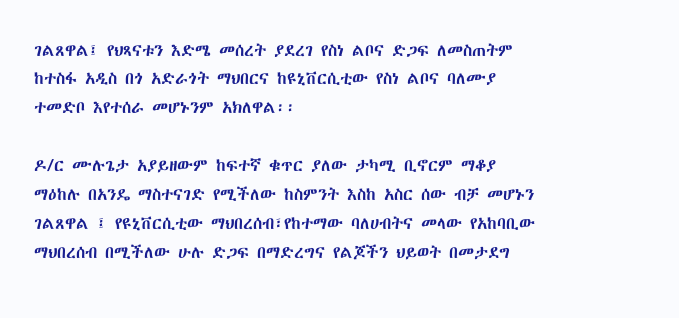ገልጸዋል፤ የህጻናቱን እድሜ መሰረት ያደረገ የስነ ልቦና ድጋፍ ለመስጠትም ከተስፋ አዲስ በጎ አድራጎት ማህበርና ከዩኒቨርሲቲው የስነ ልቦና ባለሙያ ተመድቦ እየተሰራ መሆኑንም አክለዋል፡፡

ዶ/ር ሙሉጌታ አያይዘውም ከፍተኛ ቁጥር ያለው ታካሚ ቢኖርም ማቆያ ማዕከሉ በአንዴ ማስተናገድ የሚችለው ከስምንት እስከ አስር ሰው ብቻ መሆኑን ገልጸዋል ፤ የዩኒቨርሲቲው ማህበረሰብ፣የከተማው ባለሀብትና መላው የአከባቢው ማህበረሰብ በሚችለው ሁሉ ድጋፍ በማድረግና የልጆችን ህይወት በመታደግ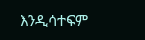እንዲሳተፍም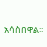አሳስበዋል፡፡